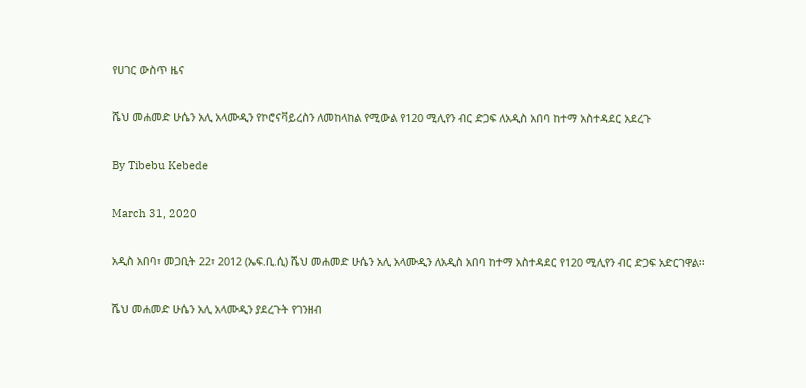የሀገር ውስጥ ዜና

ሼህ መሐመድ ሁሴን አሊ አላሙዲን የኮሮናቫይረስን ለመከላከል የሚውል የ120 ሚሊየን ብር ድጋፍ ለአዲስ አበባ ከተማ አስተዳደር አደረጉ

By Tibebu Kebede

March 31, 2020

አዲስ አበባ፣ መጋቢት 22፣ 2012 (ኤፍ.ቢ.ሲ) ሼህ መሐመድ ሁሴን አሊ አላሙዲን ለአዲስ አበባ ከተማ አስተዳደር የ120 ሚሊየን ብር ድጋፍ አድርገዋል፡፡

ሼህ መሐመድ ሁሴን አሊ አላሙዲን ያደረጉት የገንዘብ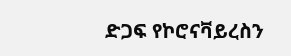ድጋፍ የኮሮናቫይረስን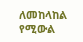ለመከላከል የሚውል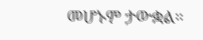መሆኑም ታውቋል።